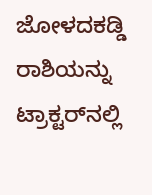ಜೋಳದಕಡ್ಡಿ ರಾಶಿಯನ್ನು ಟ್ರಾಕ್ಟರ್‌ನಲ್ಲಿ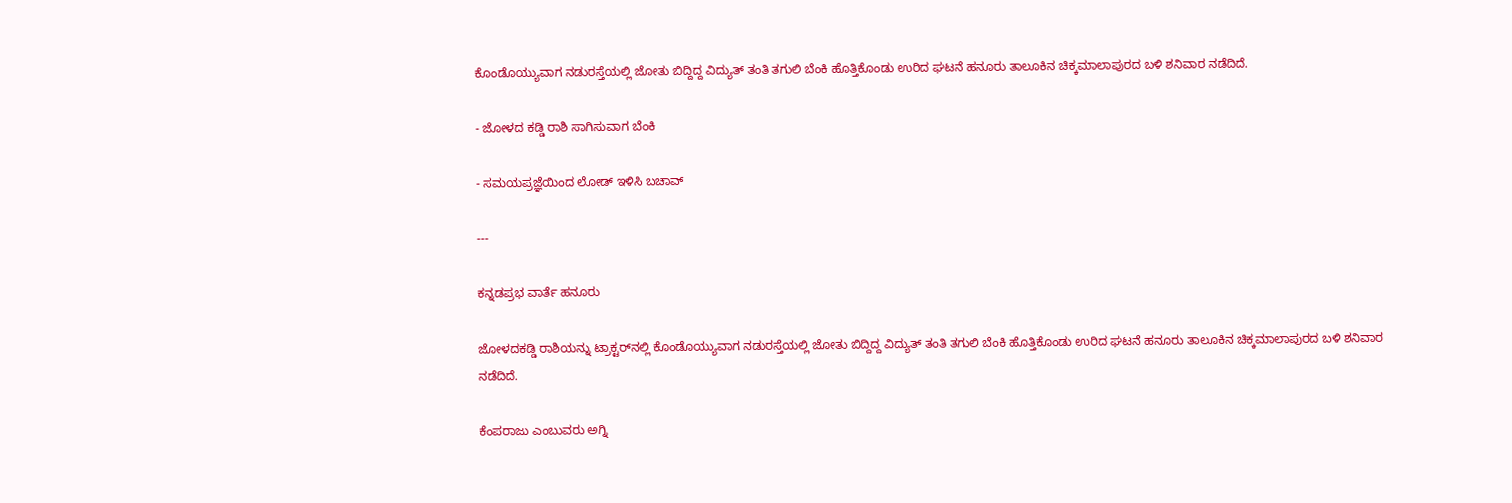ಕೊಂಡೊಯ್ಯುವಾಗ ನಡುರಸ್ತೆಯಲ್ಲಿ ಜೋತು ಬಿದ್ದಿದ್ದ ವಿದ್ಯುತ್ ತಂತಿ ತಗುಲಿ ಬೆಂಕಿ ಹೊತ್ತಿಕೊಂಡು ಉರಿದ ಘಟನೆ ಹನೂರು ತಾಲೂಕಿನ ಚಿಕ್ಕಮಾಲಾಪುರದ ಬಳಿ ಶನಿವಾರ ನಡೆದಿದೆ.

- ಜೋಳದ ಕಡ್ಡಿ ರಾಶಿ ಸಾಗಿಸುವಾಗ ಬೆಂಕಿ

- ಸಮಯಪ್ರಜ್ಞೆಯಿಂದ ಲೋಡ್‌ ಇಳಿಸಿ ಬಚಾವ್‌

---

ಕನ್ನಡಪ್ರಭ ವಾರ್ತೆ ಹನೂರು

ಜೋಳದಕಡ್ಡಿ ರಾಶಿಯನ್ನು ಟ್ರಾಕ್ಟರ್‌ನಲ್ಲಿ ಕೊಂಡೊಯ್ಯುವಾಗ ನಡುರಸ್ತೆಯಲ್ಲಿ ಜೋತು ಬಿದ್ದಿದ್ದ ವಿದ್ಯುತ್ ತಂತಿ ತಗುಲಿ ಬೆಂಕಿ ಹೊತ್ತಿಕೊಂಡು ಉರಿದ ಘಟನೆ ಹನೂರು ತಾಲೂಕಿನ ಚಿಕ್ಕಮಾಲಾಪುರದ ಬಳಿ ಶನಿವಾರ ನಡೆದಿದೆ.

ಕೆಂಪರಾಜು ಎಂಬುವರು ಅಗ್ನಿ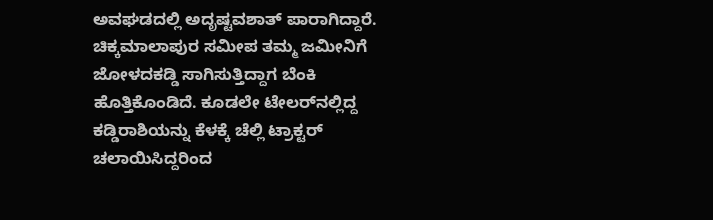ಅವಘಡದಲ್ಲಿ ಅದೃಷ್ಟವಶಾತ್ ಪಾರಾಗಿದ್ದಾರೆ. ಚಿಕ್ಕಮಾಲಾಪುರ ಸಮೀಪ ತಮ್ಮ ಜಮೀನಿಗೆ ಜೋಳದಕಡ್ಡಿ ಸಾಗಿಸುತ್ತಿದ್ದಾಗ ಬೆಂಕಿ ಹೊತ್ತಿಕೊಂಡಿದೆ. ಕೂಡಲೇ ಟೇಲರ್‌ನಲ್ಲಿದ್ದ ಕಡ್ಡಿರಾಶಿಯನ್ನು ಕೆಳಕ್ಕೆ ಚೆಲ್ಲಿ ಟ್ರಾಕ್ಟರ್‌ ಚಲಾಯಿಸಿದ್ದರಿಂದ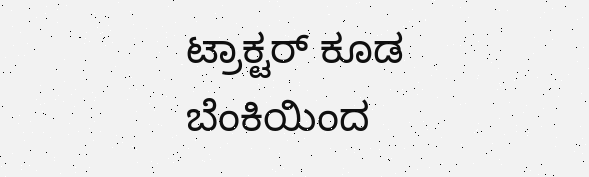ಟ್ರಾಕ್ಟರ್‌ ಕೂಡ ಬೆಂಕಿಯಿಂದ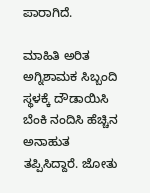ಪಾರಾಗಿದೆ.

ಮಾಹಿತಿ ಅರಿತ ಅಗ್ನಿಶಾಮಕ ಸಿಬ್ಬಂದಿ ಸ್ಥಳಕ್ಕೆ ದೌಡಾಯಿಸಿ ಬೆಂಕಿ ನಂದಿಸಿ ಹೆಚ್ಚಿನ ಅನಾಹುತ ತಪ್ಪಿಸಿದ್ದಾರೆ. ಜೋತು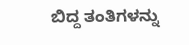ಬಿದ್ದ ತಂತಿಗಳನ್ನು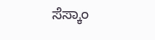ಸೆಸ್ಕಾಂ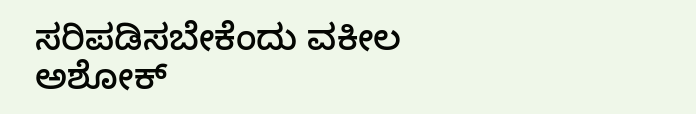ಸರಿಪಡಿಸಬೇಕೆಂದು ವಕೀಲ ಅಶೋಕ್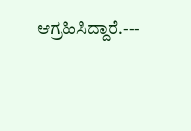ಆಗ್ರಹಿಸಿದ್ದಾರೆ.---